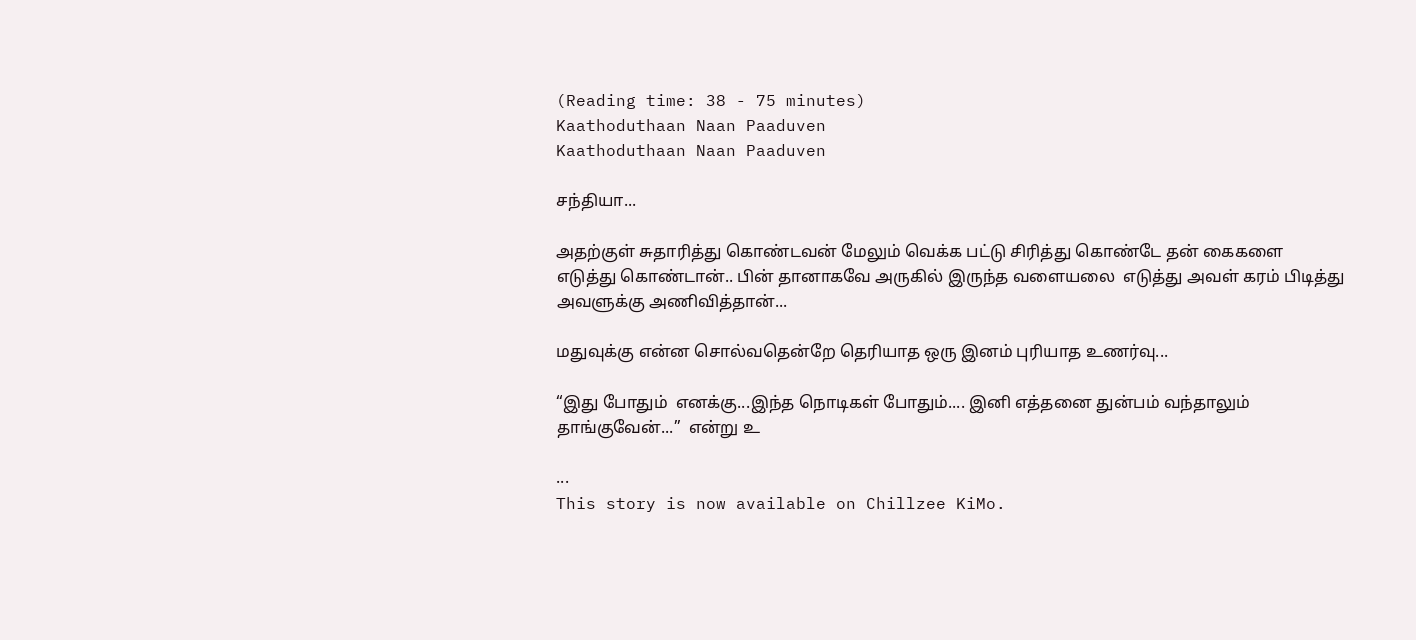(Reading time: 38 - 75 minutes)
Kaathoduthaan Naan Paaduven
Kaathoduthaan Naan Paaduven

சந்தியா...

அதற்குள் சுதாரித்து கொண்டவன் மேலும் வெக்க பட்டு சிரித்து கொண்டே தன் கைகளை எடுத்து கொண்டான்.. பின் தானாகவே அருகில் இருந்த வளையலை  எடுத்து அவள் கரம் பிடித்து அவளுக்கு அணிவித்தான்...

மதுவுக்கு என்ன சொல்வதென்றே தெரியாத ஒரு இனம் புரியாத உணர்வு...

“இது போதும்  எனக்கு...இந்த நொடிகள் போதும்.... இனி எத்தனை துன்பம் வந்தாலும் தாங்குவேன்...”  என்று உ

...
This story is now available on Chillzee KiMo.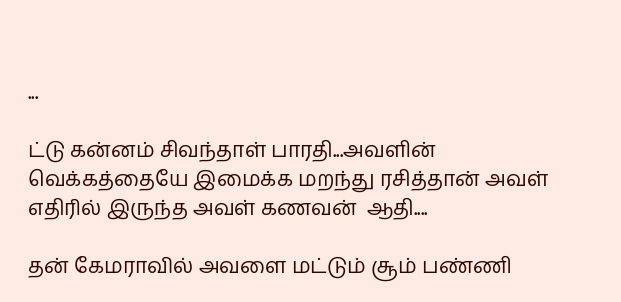...

ட்டு கன்னம் சிவந்தாள் பாரதி...அவளின் வெக்கத்தையே இமைக்க மறந்து ரசித்தான் அவள் எதிரில் இருந்த அவள் கணவன்  ஆதி....

தன் கேமராவில் அவளை மட்டும் சூம் பண்ணி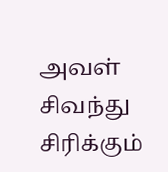அவள் சிவந்து சிரிக்கும்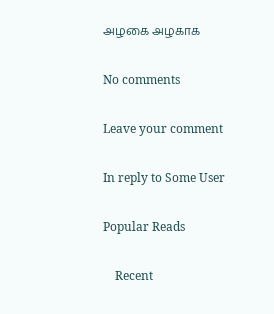அழகை அழகாக

No comments

Leave your comment

In reply to Some User

Popular Reads

    Recent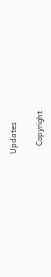Updates

    Copyright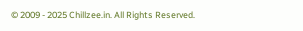© 2009 - 2025 Chillzee.in. All Rights Reserved.